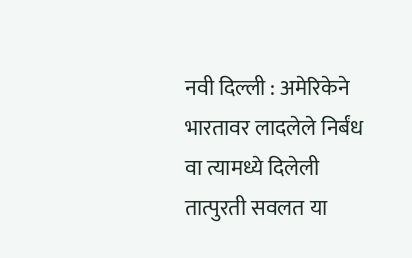नवी दिल्ली : अमेरिकेने भारतावर लादलेले निर्बंध वा त्यामध्ये दिलेली तात्पुरती सवलत या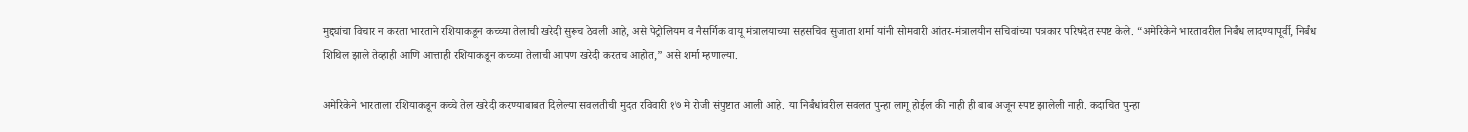मुद्द्यांचा विचार न करता भारताने रशियाकडून कच्च्या तेलाची खरेदी सुरूच ठेवली आहे, असे पेट्रोलियम व नैसर्गिक वायू मंत्रालयाच्या सहसचिव सुजाता शर्मा यांनी सोमवारी आंतर-मंत्रालयीन सचिवांच्या पत्रकार परिषदेत स्पष्ट केले. “अमेरिकेने भारतावरील निर्बंध लादण्यापूर्वी, निर्बंध शिथिल झाले तेव्हाही आणि आत्ताही रशियाकडून कच्च्या तेलाची आपण खरेदी करतच आहोत,” असे शर्मा म्हणाल्या.

अमेरिकेने भारताला रशियाकडून कच्चे तेल खरेदी करण्याबाबत दिलेल्या सवलतीची मुदत रविवारी १७ मे रोजी संपुष्टात आली आहे. या निर्बंधांवरील सवलत पुन्हा लागू होईल की नाही ही बाब अजून स्पष्ट झालेली नाही. कदाचित पुन्हा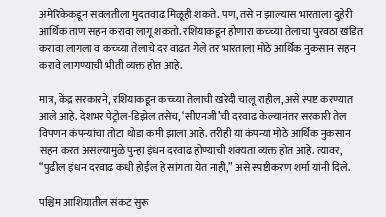अमेरिकेकडून सवलतीला मुदतवाढ मिळूही शकते. पण, तसे न झाल्यास भारताला दुहेरी आर्थिक ताण सहन करावा लागू शकतो. रशियाकडून होणारा कच्च्या तेलाचा पुरवठा खंडित करावा लागला व कच्च्या तेलाचे दर वाढत गेले तर भारताला मोठे आर्थिक नुकसान सहन करावे लागण्याची भीती व्यक्त होत आहे.

मात्र, केंद्र सरकारने, रशियाकडून कच्च्या तेलाची खरेदी चालू राहील, असे स्पष्ट करण्यात आले आहे. देशभर पेट्रोल-डिझेल तसेच, ‘सीएनजी’ची दरवाढ केल्यानंतर सरकारी तेल विपणन कंपन्यांचा तोटा थोडा कमी झाला आहे. तरीही या कंपन्या मोठे आर्थिक नुकसान सहन करत असल्यामुळे पुन्हा इंधन दरवाढ होण्याची शक्यता व्यक्त होत आहे. त्यावर, “पुढील इंधन दरवाढ कधी होईल हे सांगता येत नाही,” असे स्पष्टीकरण शर्मा यांनी दिले.

पश्चिम आशियातील संकट सुरू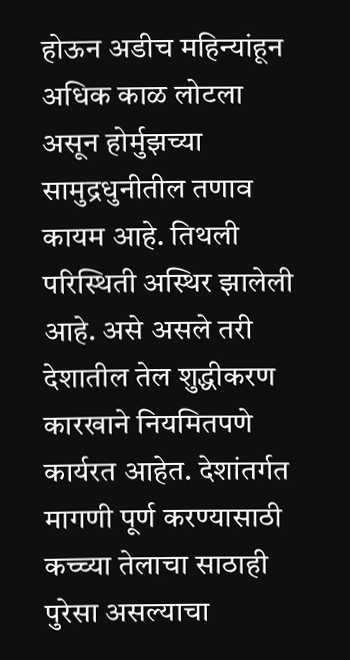होऊन अडीच महिन्यांहून अधिक काळ लोटला असून होर्मुझच्या सामुद्रधुनीतील तणाव कायम आहे. तिथली परिस्थिती अस्थिर झालेली आहे. असे असले तरी देशातील तेल शुद्धीकरण कारखाने नियमितपणे कार्यरत आहेत. देशांतर्गत मागणी पूर्ण करण्यासाठी कच्च्या तेलाचा साठाही पुरेसा असल्याचा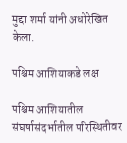मुद्दा शर्मा यांनी अधोरेखित केला.

पश्चिम आशियाकडे लक्ष

पश्चिम आशियातील संघर्षासंदर्भातील परिस्थितीवर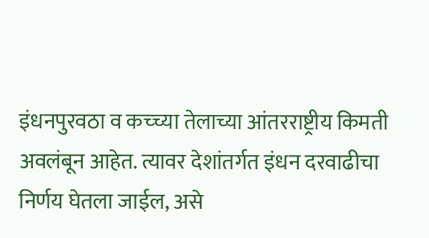इंधनपुरवठा व कच्च्या तेलाच्या आंतरराष्ट्रीय किमती अवलंबून आहेत. त्यावर देशांतर्गत इंधन दरवाढीचा निर्णय घेतला जाईल, असे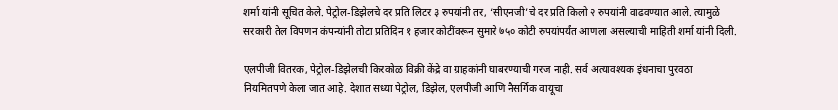शर्मा यांनी सूचित केले. पेट्रोल-डिझेलचे दर प्रति लिटर ३ रुपयांनी तर, ‘सीएनजी’चे दर प्रति किलो २ रुपयांनी वाढवण्यात आले. त्यामुळे सरकारी तेल विपणन कंपन्यांनी तोटा प्रतिदिन १ हजार कोटींवरून सुमारे ७५० कोटी रुपयांपर्यंत आणला असल्याची माहिती शर्मा यांनी दिली.

एलपीजी वितरक, पेट्रोल-डिझेलची किरकोळ विक्री केंद्रे वा ग्राहकांनी घाबरण्याची गरज नाही. सर्व अत्यावश्यक इंधनाचा पुरवठा नियमितपणे केला जात आहे. देशात सध्या पेट्रोल, डिझेल, एलपीजी आणि नैसर्गिक वायूचा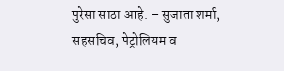पुरेसा साठा आहे. – सुजाता शर्मा, सहसचिव, पेट्रोलियम व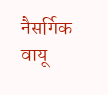नैसर्गिक वायू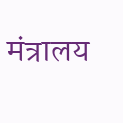मंत्रालय